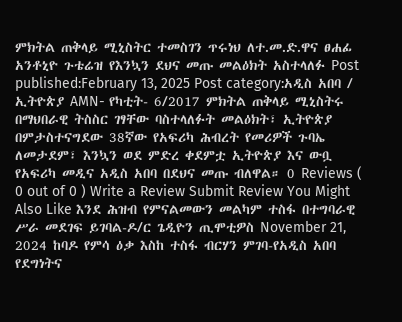ምክትል ጠቅላይ ሚኒስትር ተመስገን ጥሩነህ ለተ.መ.ድ.ዋና ፀሐፊ አንቶኒዮ ጉቴሬዝ የእንኳን ደህና መጡ መልዕክት አስተላለፉ Post published:February 13, 2025 Post category:አዲስ አበባ / ኢትዮጵያ AMN- የካቲት- 6/2017 ምክትል ጠቅላይ ሚኒስትሩ በማህበራዊ ትስስር ገፃቸው ባስተላለፉት መልዕክት፣ ኢትዮጵያ በምታስተናግደው 38ኛው የአፍሪካ ሕብረት የመሪዎች ጉባኤ ለመታደም፣ እንኳን ወደ ምድረ ቀደምቷ ኢትዮጵያ እና ውቧ የአፍሪካ መዲና አዲስ አበባ በደህና መጡ ብለዋል። 0 Reviews ( 0 out of 0 ) Write a Review Submit Review You Might Also Like እንደ ሕዝብ የምናልመውን መልካም ተስፋ በተግባራዊ ሥራ መደገፍ ይገባል-ዶ/ር ጌዲዮን ጢሞቲዎስ November 21, 2024 ከባዶ የምሳ ዕቃ እስከ ተስፋ ብርሃን ምገባ-የአዲስ አበባ የደግነትና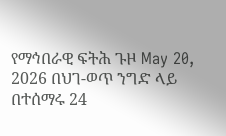የማኅበራዊ ፍትሕ ጉዞ May 20, 2026 በህገ-ወጥ ንግድ ላይ በተሰማሩ 24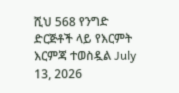ሺህ 568 የንግድ ድርጅቶች ላይ የእርምት እርምጃ ተወስዷል July 13, 2026